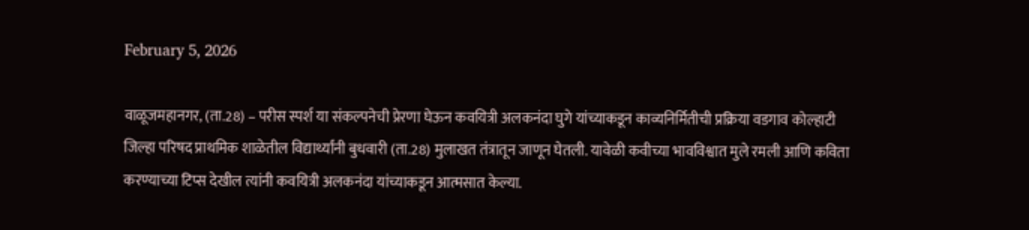February 5, 2026

वाळूजमहानगर, (ता.28) – परीस स्पर्श या संकल्पनेची प्रेरणा घेऊन कवयित्री अलकनंदा घुगे यांच्याकडून काव्यनिर्मितीची प्रक्रिया वडगाव कोल्हाटी जिल्हा परिषद प्राथमिक शाळेतील विद्यार्थ्यांनी बुधवारी (ता.28) मुलाखत तंत्रातून जाणून घेतली. यावेळी कवीच्या भावविश्वात मुले रमली आणि कविता करण्याच्या टिप्स देखील त्यांनी कवयित्री अलकनंदा यांच्याकडून आत्मसात केल्या.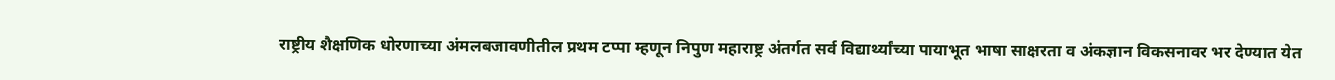राष्ट्रीय शैक्षणिक धोरणाच्या अंमलबजावणीतील प्रथम टप्पा म्हणून निपुण महाराष्ट्र अंतर्गत सर्व विद्यार्थ्यांच्या पायाभूत भाषा साक्षरता व अंकज्ञान विकसनावर भर देण्यात येत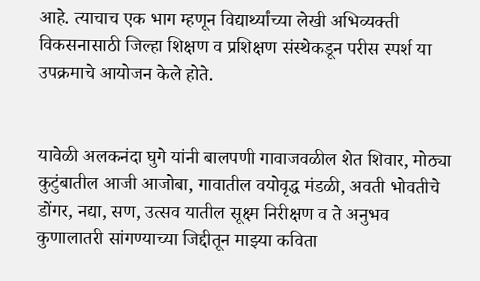आहे. त्याचाच एक भाग म्हणून विद्यार्थ्यांच्या लेखी अभिव्यक्ती विकसनासाठी जिल्हा शिक्षण व प्रशिक्षण संस्थेकडून परीस स्पर्श या उपक्रमाचे आयोजन केले होते.


यावेळी अलकनंदा घुगे यांनी बालपणी गावाजवळील शेत शिवार, मोठ्या कुटुंबातील आजी आजोबा, गावातील वयोवृद्ध मंडळी, अवती भोवतीचे डोंगर, नद्या, सण, उत्सव यातील सूक्ष्म निरीक्षण व ते अनुभव कुणालातरी सांगण्याच्या जिद्दीतून माझ्या कविता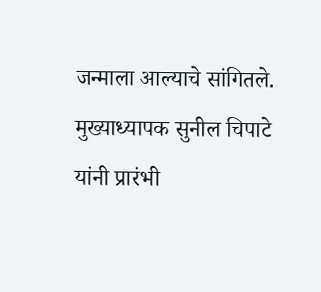जन्माला आल्याचे सांगितले. मुख्याध्यापक सुनील चिपाटे यांनी प्रारंभी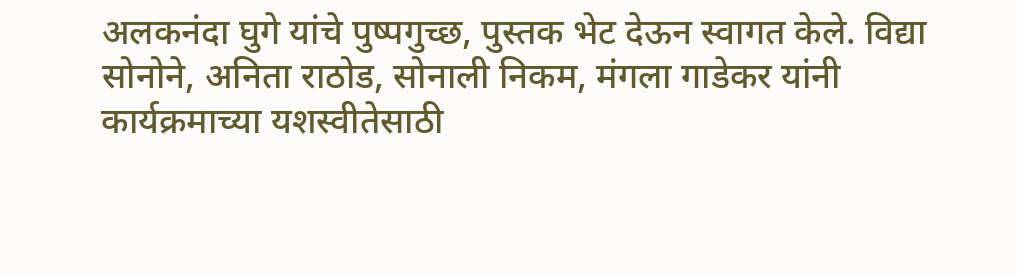अलकनंदा घुगे यांचे पुष्पगुच्छ, पुस्तक भेट देऊन स्वागत केले. विद्या सोनोने, अनिता राठोड, सोनाली निकम, मंगला गाडेकर यांनी कार्यक्रमाच्या यशस्वीतेसाठी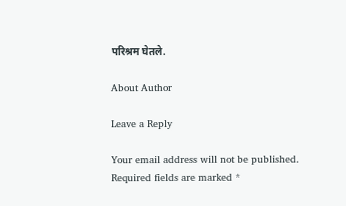परिश्रम घेतले.

About Author

Leave a Reply

Your email address will not be published. Required fields are marked *